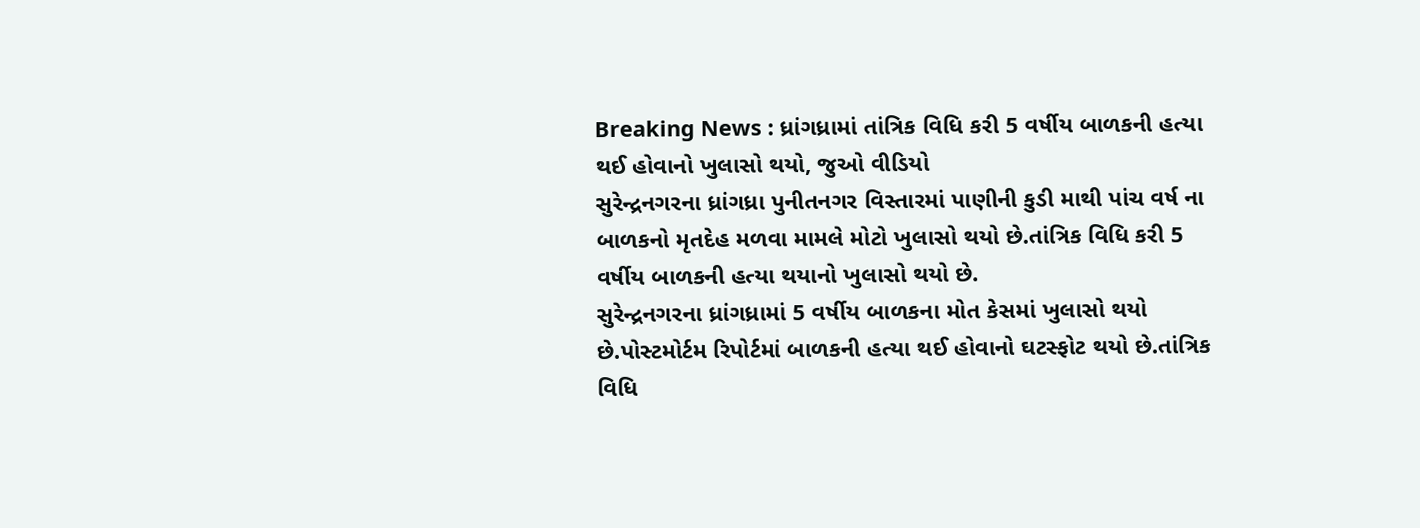Breaking News : ધ્રાંગધ્રામાં તાંત્રિક વિધિ કરી 5 વર્ષીય બાળકની હત્યા થઈ હોવાનો ખુલાસો થયો, જુઓ વીડિયો
સુરેન્દ્રનગરના ધ્રાંગધ્રા પુનીતનગર વિસ્તારમાં પાણીની કુડી માથી પાંચ વર્ષ ના બાળકનો મૃતદેહ મળવા મામલે મોટો ખુલાસો થયો છે.તાંત્રિક વિધિ કરી 5 વર્ષીય બાળકની હત્યા થયાનો ખુલાસો થયો છે.
સુરેન્દ્રનગરના ધ્રાંગધ્રામાં 5 વર્ષીય બાળકના મોત કેસમાં ખુલાસો થયો છે.પોસ્ટમોર્ટમ રિપોર્ટમાં બાળકની હત્યા થઈ હોવાનો ઘટસ્ફોટ થયો છે.તાંત્રિક વિધિ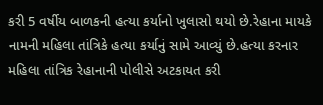કરી 5 વર્ષીય બાળકની હત્યા કર્યાનો ખુલાસો થયો છે.રેહાના માયકે નામની મહિલા તાંત્રિકે હત્યા કર્યાનું સામે આવ્યું છે.હત્યા કરનાર મહિલા તાંત્રિક રેહાનાની પોલીસે અટકાયત કરી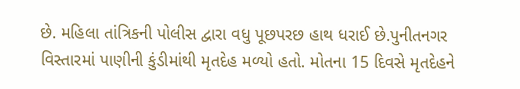છે. મહિલા તાંત્રિકની પોલીસ દ્વારા વધુ પૂછપરછ હાથ ધરાઈ છે.પુનીતનગર વિસ્તારમાં પાણીની કુંડીમાંથી મૃતદેહ મળ્યો હતો. મોતના 15 દિવસે મૃતદેહને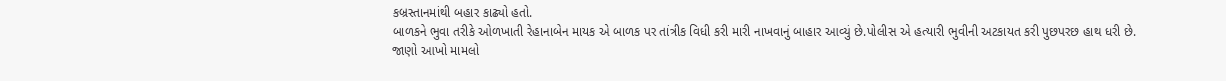કબ્રસ્તાનમાંથી બહાર કાઢ્યો હતો.
બાળકને ભુવા તરીકે ઓળખાતી રેહાનાબેન માયક એ બાળક પર તાંત્રીક વિધી કરી મારી નાખવાનું બાહાર આવ્યું છે.પોલીસ એ હત્યારી ભુવીની અટકાયત કરી પુછપરછ હાથ ધરી છે.
જાણો આખો મામલો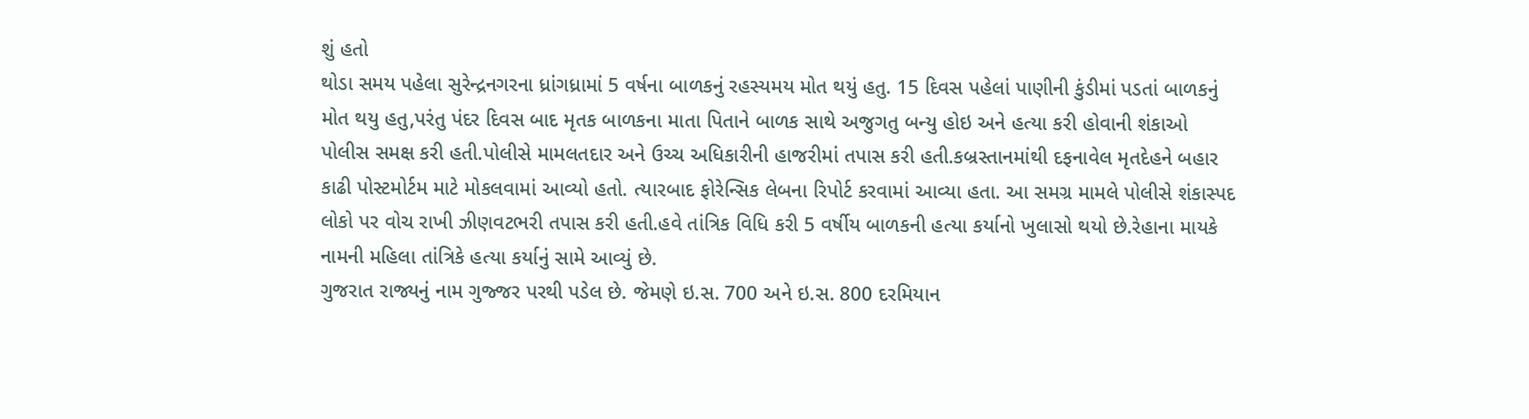શું હતો
થોડા સમય પહેલા સુરેન્દ્રનગરના ધ્રાંગધ્રામાં 5 વર્ષના બાળકનું રહસ્યમય મોત થયું હતુ. 15 દિવસ પહેલાં પાણીની કુંડીમાં પડતાં બાળકનું મોત થયુ હતુ,પરંતુ પંદર દિવસ બાદ મૃતક બાળકના માતા પિતાને બાળક સાથે અજુગતુ બન્યુ હોઇ અને હત્યા કરી હોવાની શંકાઓ પોલીસ સમક્ષ કરી હતી.પોલીસે મામલતદાર અને ઉચ્ચ અધિકારીની હાજરીમાં તપાસ કરી હતી.કબ્રસ્તાનમાંથી દફનાવેલ મૃતદેહને બહાર કાઢી પોસ્ટમોર્ટમ માટે મોકલવામાં આવ્યો હતો. ત્યારબાદ ફોરેન્સિક લેબના રિપોર્ટ કરવામાં આવ્યા હતા. આ સમગ્ર મામલે પોલીસે શંકાસ્પદ લોકો પર વોચ રાખી ઝીણવટભરી તપાસ કરી હતી.હવે તાંત્રિક વિધિ કરી 5 વર્ષીય બાળકની હત્યા કર્યાનો ખુલાસો થયો છે.રેહાના માયકે નામની મહિલા તાંત્રિકે હત્યા કર્યાનું સામે આવ્યું છે.
ગુજરાત રાજ્યનું નામ ગુજ્જર પરથી પડેલ છે. જેમણે ઇ.સ. 700 અને ઇ.સ. 800 દરમિયાન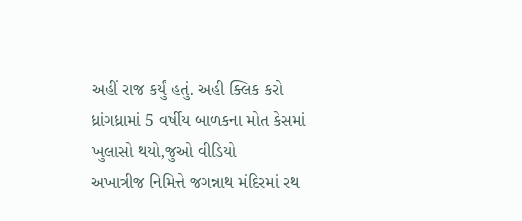અહીં રાજ કર્યું હતું. અહી ક્લિક કરો
ધ્રાંગધ્રામાં 5 વર્ષીય બાળકના મોત કેસમાં ખુલાસો થયો,જુઓ વીડિયો
અખાત્રીજ નિમિત્તે જગન્નાથ મંદિરમાં રથ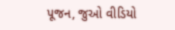પૂજન, જુઓ વીડિયો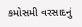કમોસમી વરસાદનું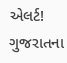એલર્ટ! ગુજરાતના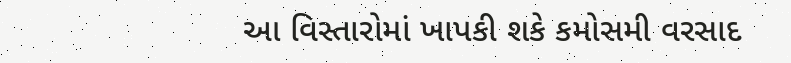આ વિસ્તારોમાં ખાપકી શકે કમોસમી વરસાદ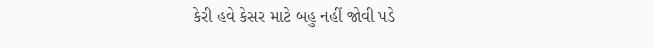કેરી હવે કેસર માટે બહુ નહીં જોવી પડે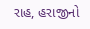રાહ, હરાજીનો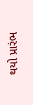થયો પ્રારંભ